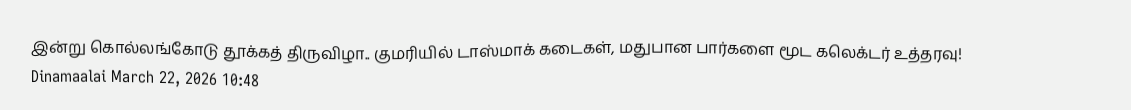இன்று கொல்லங்கோடு தூக்கத் திருவிழா.. குமரியில் டாஸ்மாக் கடைகள், மதுபான பார்களை மூட கலெக்டர் உத்தரவு!
Dinamaalai March 22, 2026 10:48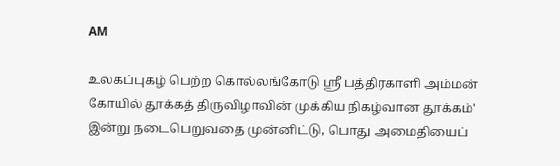AM

உலகப்புகழ் பெற்ற கொல்லங்கோடு ஸ்ரீ பத்திரகாளி அம்மன் கோயில் தூக்கத் திருவிழாவின் முக்கிய நிகழ்வான தூக்கம்' இன்று நடைபெறுவதை முன்னிட்டு, பொது அமைதியைப்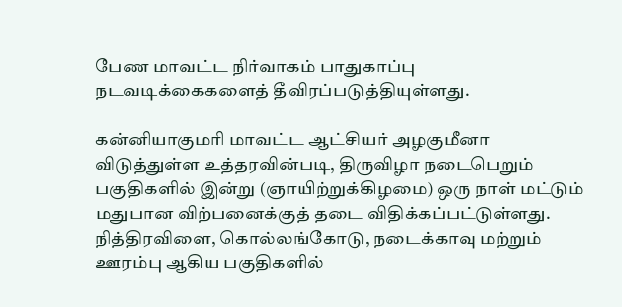பேண மாவட்ட நிர்வாகம் பாதுகாப்பு நடவடிக்கைகளைத் தீவிரப்படுத்தியுள்ளது.

கன்னியாகுமரி மாவட்ட ஆட்சியர் அழகுமீனா விடுத்துள்ள உத்தரவின்படி, திருவிழா நடைபெறும் பகுதிகளில் இன்று (ஞாயிற்றுக்கிழமை) ஒரு நாள் மட்டும் மதுபான விற்பனைக்குத் தடை விதிக்கப்பட்டுள்ளது. நித்திரவிளை, கொல்லங்கோடு, நடைக்காவு மற்றும் ஊரம்பு ஆகிய பகுதிகளில்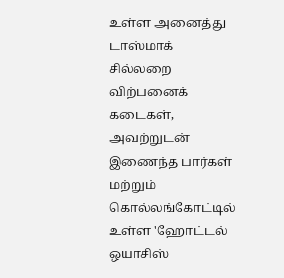உள்ள அனைத்து டாஸ்மாக் சில்லறை விற்பனைக் கடைகள், அவற்றுடன் இணைந்த பார்கள் மற்றும் கொல்லங்கோட்டில் உள்ள 'ஹோட்டல் ஒயாசிஸ்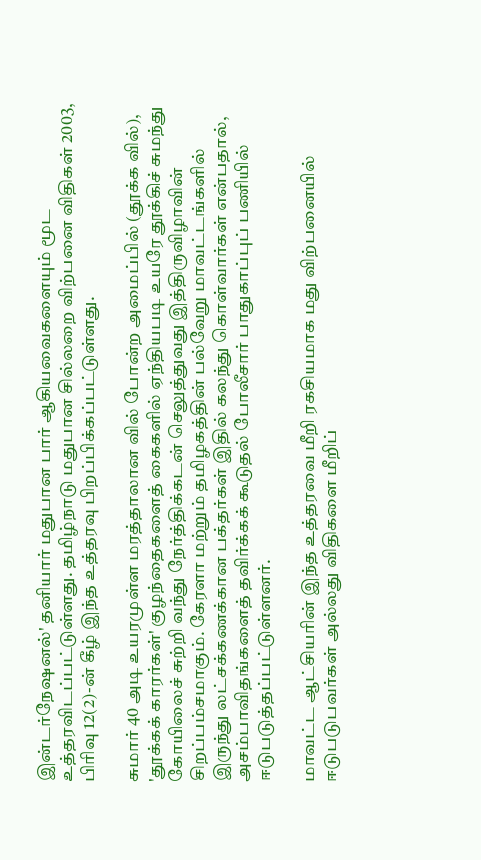இன்டர்நேஷனல்' தனியார் மதுபான பார் ஆகியவைகளையும் மூட உத்தரவிடப்பட்டுள்ளது. தமிழ்நாடு மதுபான சில்லறை விற்பனை விதிகள் 2003, பிரிவு 12(2)-ன் கீழ் இந்த உத்தரவு பிறப்பிக்கப்பட்டுள்ளது.

சுமார் 40 அடி உயரமுள்ள மரத்தாலான வில் போன்ற அமைப்பில் (தூக்க வில்), 'தூக்கக் காரர்கள்' குழந்தைகளைத் கைகளில் ஏந்தியபடி உயரே தூக்கிச் சுமந்து கோயிலைச் சுற்றி வந்து நேர்த்திக்கடன் செலுத்துவது இத்திருவிழாவின் சிறப்பம்சமாகும். கேரளா மற்றும் தமிழகத்தின் பல்வேறு மாவட்டங்களில் இருந்து லட்சக்கணக்கான பக்தர்கள் இதில் கலந்து கொள்வார்கள் என்பதால், அசம்பாவிதங்களைத் தவிர்க்கக் கூடுதல் போலீசார் பாதுகாப்புப் பணியில் ஈடுபடுத்தப்பட்டுள்ளனர்.

மாவட்ட ஆட்சியரின் இந்த உத்தரவை மீறி ரகசியமாக மது விற்பனையில் ஈடுபடுபவர்கள் அல்லது விதிகளை மீறிப்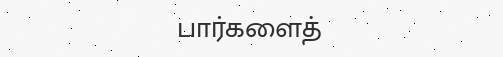பார்களைத்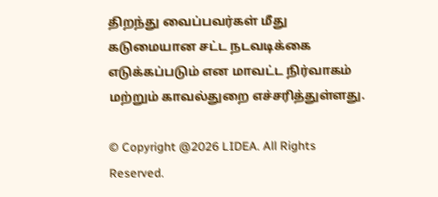திறந்து வைப்பவர்கள் மீது கடுமையான சட்ட நடவடிக்கை எடுக்கப்படும் என மாவட்ட நிர்வாகம் மற்றும் காவல்துறை எச்சரித்துள்ளது.

© Copyright @2026 LIDEA. All Rights Reserved.